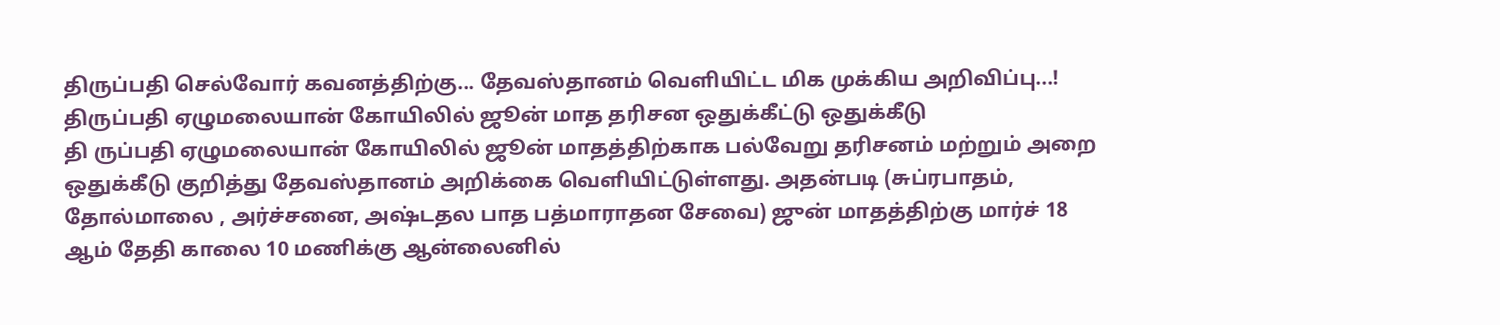திருப்பதி செல்வோர் கவனத்திற்கு... தேவஸ்தானம் வெளியிட்ட மிக முக்கிய அறிவிப்பு...!
திருப்பதி ஏழுமலையான் கோயிலில் ஜூன் மாத தரிசன ஒதுக்கீட்டு ஒதுக்கீடு
தி ருப்பதி ஏழுமலையான் கோயிலில் ஜூன் மாதத்திற்காக பல்வேறு தரிசனம் மற்றும் அறை ஒதுக்கீடு குறித்து தேவஸ்தானம் அறிக்கை வெளியிட்டுள்ளது. அதன்படி (சுப்ரபாதம், தோல்மாலை , அர்ச்சனை, அஷ்டதல பாத பத்மாராதன சேவை) ஜுன் மாதத்திற்கு மார்ச் 18 ஆம் தேதி காலை 10 மணிக்கு ஆன்லைனில்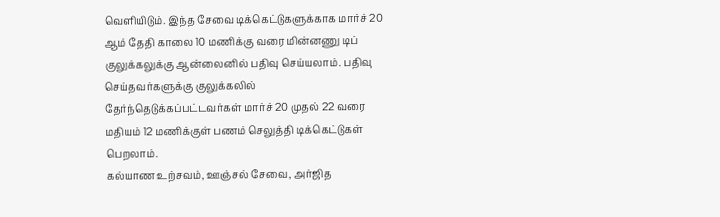வெளியிடும். இந்த சேவை டிக்கெட்டுகளுக்காக மார்ச் 20 ஆம் தேதி காலை 10 மணிக்கு வரை மின்னணு டிப் குலுக்கலுக்கு ஆன்லைனில் பதிவு செய்யலாம். பதிவு செய்தவர்களுக்கு குலுக்கலில் தேர்ந்தெடுக்கப்பட்டவர்கள் மார்ச் 20 முதல் 22 வரை மதியம் 12 மணிக்குள் பணம் செலுத்தி டிக்கெட்டுகள் பெறலாம்.
கல்யாண உற்சவம், ஊஞ்சல் சேவை, அர்ஜித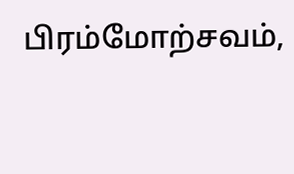பிரம்மோற்சவம்,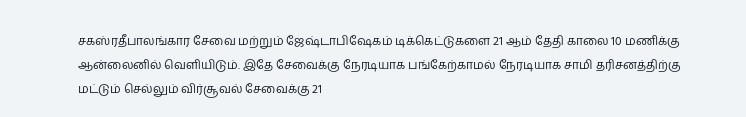சகஸ்ரதீபாலங்கார சேவை மற்றும் ஜேஷ்டாபிஷேகம் டிக்கெட்டுகளை 21 ஆம் தேதி காலை 10 மணிக்கு ஆன்லைனில் வெளியிடும். இதே சேவைக்கு நேரடியாக பங்கேற்காமல் நேரடியாக சாமி தரிசனத்திற்கு மட்டும் செல்லும் விர்சூவல் சேவைக்கு 21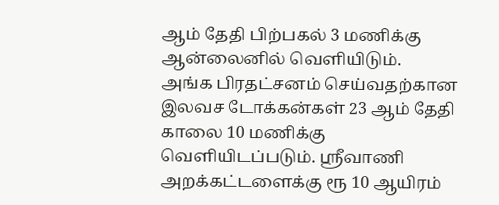ஆம் தேதி பிற்பகல் 3 மணிக்கு ஆன்லைனில் வெளியிடும்.
அங்க பிரதட்சனம் செய்வதற்கான இலவச டோக்கன்கள் 23 ஆம் தேதி காலை 10 மணிக்கு வெளியிடப்படும். ஸ்ரீவாணி அறக்கட்டளைக்கு ரூ 10 ஆயிரம்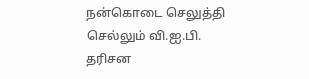நன்கொடை செலுத்தி செல்லும் வி.ஐ.பி. தரிசன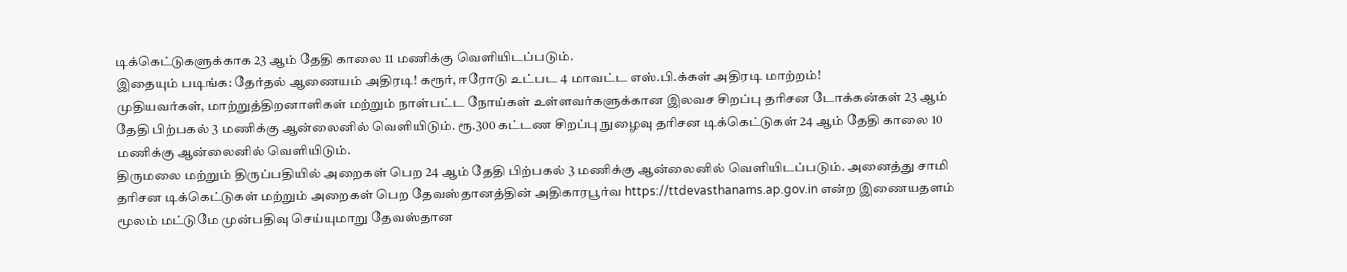டிக்கெட்டுகளுக்காக 23 ஆம் தேதி காலை 11 மணிக்கு வெளியிடப்படும்.
இதையும் படிங்க: தேர்தல் ஆணையம் அதிரடி! கரூர், ஈரோடு உட்பட 4 மாவட்ட எஸ்.பி.க்கள் அதிரடி மாற்றம்!
முதியவர்கள், மாற்றுத்திறனாளிகள் மற்றும் நாள்பட்ட நோய்கள் உள்ளவர்களுக்கான இலவச சிறப்பு தரிசன டோக்கன்கள் 23 ஆம் தேதி பிற்பகல் 3 மணிக்கு ஆன்லைனில் வெளியிடும். ரூ.300 கட்டண சிறப்பு நுழைவு தரிசன டிக்கெட்டுகள் 24 ஆம் தேதி காலை 10 மணிக்கு ஆன்லைனில் வெளியிடும்.
திருமலை மற்றும் திருப்பதியில் அறைகள் பெற 24 ஆம் தேதி பிற்பகல் 3 மணிக்கு ஆன்லைனில் வெளியிடப்படும். அனைத்து சாமி தரிசன டிக்கெட்டுகள் மற்றும் அறைகள் பெற தேவஸ்தானத்தின் அதிகாரபூர்வ https://ttdevasthanams.ap.gov.in என்ற இணையதளம் மூலம் மட்டுமே முன்பதிவு செய்யுமாறு தேவஸ்தான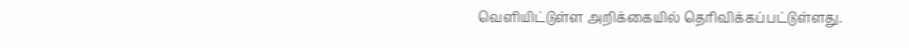வெளியிட்டுள்ள அறிக்கையில் தெரிவிக்கப்பட்டுள்ளது.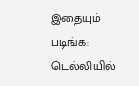இதையும் படிங்க: டெல்லியில்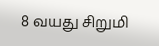8 வயது சிறுமி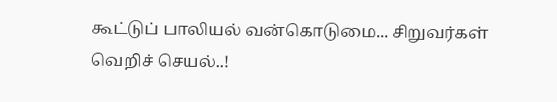கூட்டுப் பாலியல் வன்கொடுமை... சிறுவர்கள் வெறிச் செயல்..!